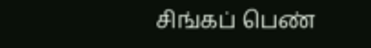சிங்கப் பெண்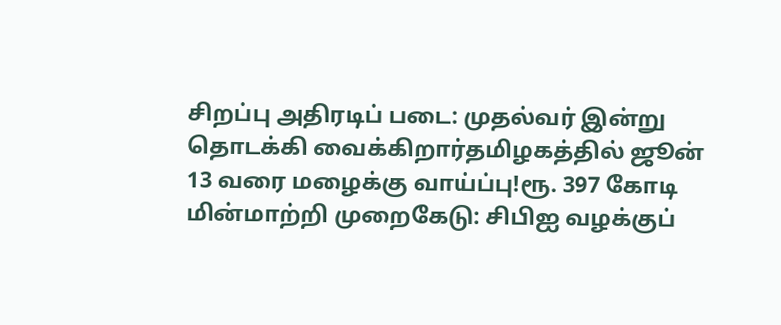சிறப்பு அதிரடிப் படை: முதல்வர் இன்று தொடக்கி வைக்கிறார்தமிழகத்தில் ஜூன் 13 வரை மழைக்கு வாய்ப்பு!ரூ. 397 கோடி மின்மாற்றி முறைகேடு: சிபிஐ வழக்குப்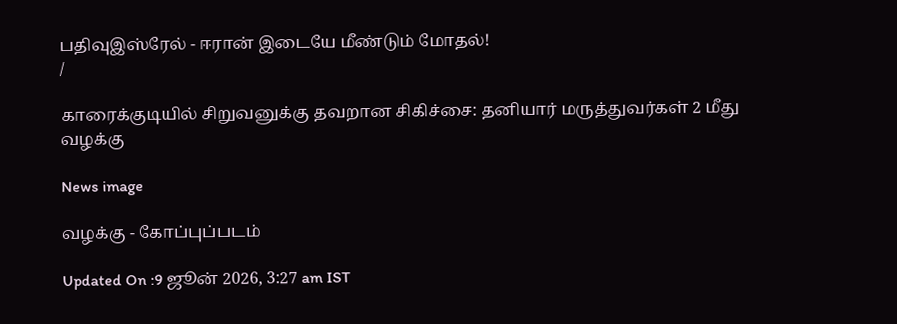பதிவுஇஸ்ரேல் - ஈரான் இடையே மீண்டும் மோதல்!
/

காரைக்குடியில் சிறுவனுக்கு தவறான சிகிச்சை: தனியார் மருத்துவர்கள் 2 மீது வழக்கு

News image

வழக்கு - கோப்புப்படம்

Updated On :9 ஜூன் 2026, 3:27 am IST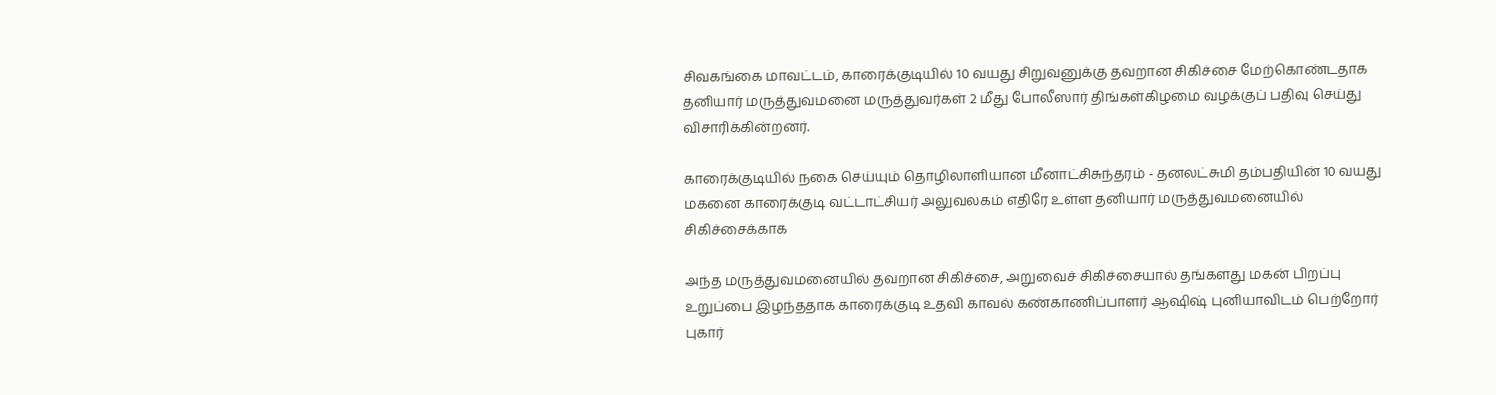சிவகங்கை மாவட்டம், காரைக்குடியில் 10 வயது சிறுவனுக்கு தவறான சிகிச்சை மேற்கொண்டதாக தனியார் மருத்துவமனை மருத்துவர்கள் 2 மீது போலீஸார் திங்கள்கிழமை வழக்குப் பதிவு செய்து விசாரிக்கின்றனர்.

காரைக்குடியில் நகை செய்யும் தொழிலாளியான மீனாட்சிசுந்தரம் - தனலட்சுமி தம்பதியின் 10 வயது மகனை காரைக்குடி வட்டாட்சியர் அலுவலகம் எதிரே உள்ள தனியார் மருத்துவமனையில் சிகிச்சைக்காக

அந்த மருத்துவமனையில் தவறான சிகிச்சை, அறுவைச் சிகிச்சையால் தங்களது மகன் பிறப்பு உறுப்பை இழந்ததாக காரைக்குடி உதவி காவல் கண்காணிப்பாளர் ஆஷிஷ் புனியாவிடம் பெற்றோர் புகார்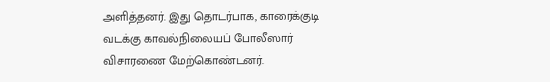அளித்தனர். இது தொடர்பாக, காரைக்குடி வடக்கு காவல்நிலையப் போலீஸார் விசாரணை மேற்கொண்டனர்.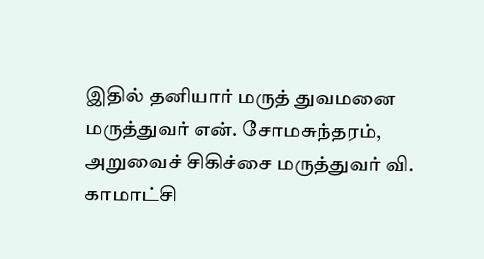இதில் தனியார் மருத் துவமனை மருத்துவர் என். சோமசுந்தரம், அறுவைச் சிகிச்சை மருத்துவர் வி. காமாட்சி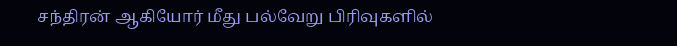சந்திரன் ஆகியோர் மீது பல்வேறு பிரிவுகளில்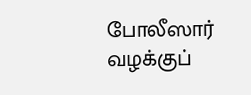போலீஸார் வழக்குப்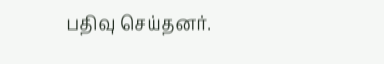பதிவு செய்தனர்.